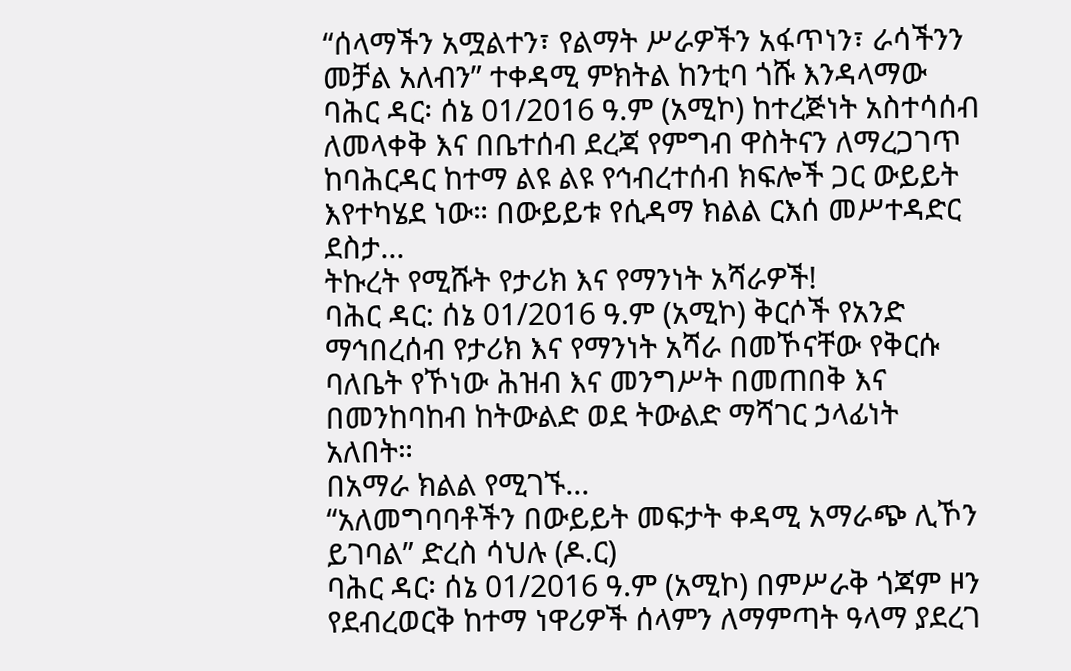“ሰላማችን አሟልተን፣ የልማት ሥራዎችን አፋጥነን፣ ራሳችንን መቻል አለብን” ተቀዳሚ ምክትል ከንቲባ ጎሹ እንዳላማው
ባሕር ዳር፡ ሰኔ 01/2016 ዓ.ም (አሚኮ) ከተረጅነት አስተሳሰብ ለመላቀቅ እና በቤተሰብ ደረጃ የምግብ ዋስትናን ለማረጋገጥ ከባሕርዳር ከተማ ልዩ ልዩ የኅብረተሰብ ክፍሎች ጋር ውይይት እየተካሄደ ነው። በውይይቱ የሲዳማ ክልል ርእሰ መሥተዳድር ደስታ...
ትኩረት የሚሹት የታሪክ እና የማንነት አሻራዎች!
ባሕር ዳር: ሰኔ 01/2016 ዓ.ም (አሚኮ) ቅርሶች የአንድ ማኅበረሰብ የታሪክ እና የማንነት አሻራ በመኾናቸው የቅርሱ ባለቤት የኾነው ሕዝብ እና መንግሥት በመጠበቅ እና በመንከባከብ ከትውልድ ወደ ትውልድ ማሻገር ኃላፊነት አለበት።
በአማራ ክልል የሚገኙ...
“አለመግባባቶችን በውይይት መፍታት ቀዳሚ አማራጭ ሊኾን ይገባል” ድረስ ሳህሉ (ዶ.ር)
ባሕር ዳር፡ ሰኔ 01/2016 ዓ.ም (አሚኮ) በምሥራቅ ጎጃም ዞን የደብረወርቅ ከተማ ነዋሪዎች ሰላምን ለማምጣት ዓላማ ያደረገ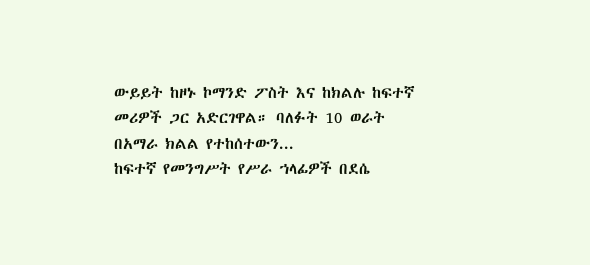ውይይት ከዞኑ ኮማንድ ፖስት እና ከክልሉ ከፍተኛ መሪዎች ጋር አድርገዋል። ባለፉት 10 ወራት በአማራ ክልል የተከሰተውን...
ከፍተኛ የመንግሥት የሥራ ኀላፊዎች በደሴ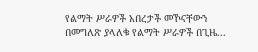የልማት ሥራዎች አበረታች መኾናቸውን በመግለጽ ያላለቁ የልማት ሥራዎች በጊዜ...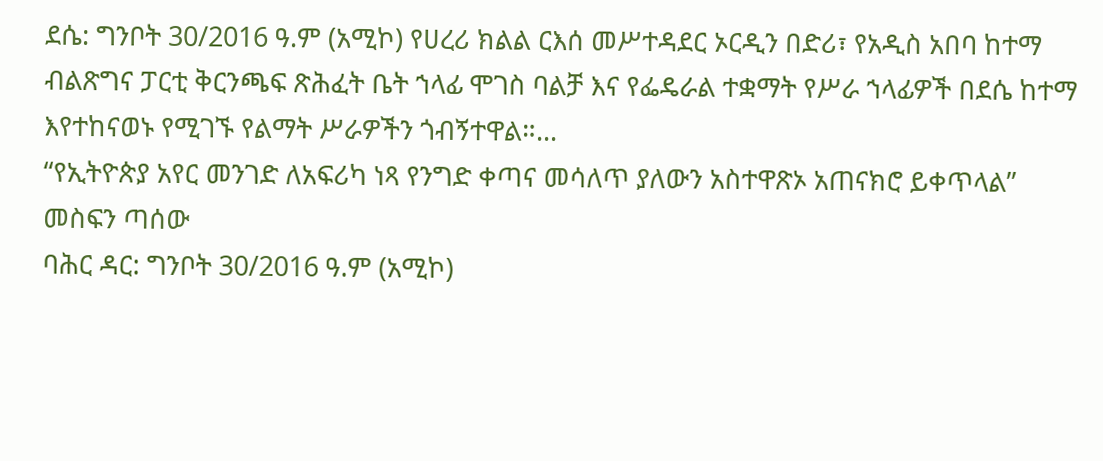ደሴ: ግንቦት 30/2016 ዓ.ም (አሚኮ) የሀረሪ ክልል ርእሰ መሥተዳደር ኦርዲን በድሪ፣ የአዲስ አበባ ከተማ ብልጽግና ፓርቲ ቅርንጫፍ ጽሕፈት ቤት ኀላፊ ሞገስ ባልቻ እና የፌዴራል ተቋማት የሥራ ኀላፊዎች በደሴ ከተማ እየተከናወኑ የሚገኙ የልማት ሥራዎችን ጎብኝተዋል።...
“የኢትዮጵያ አየር መንገድ ለአፍሪካ ነጻ የንግድ ቀጣና መሳለጥ ያለውን አስተዋጽኦ አጠናክሮ ይቀጥላል” መስፍን ጣሰው
ባሕር ዳር: ግንቦት 30/2016 ዓ.ም (አሚኮ)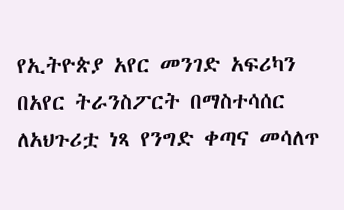የኢትዮጵያ አየር መንገድ አፍሪካን በአየር ትራንስፖርት በማስተሳሰር ለአህጉሪቷ ነጻ የንግድ ቀጣና መሳለጥ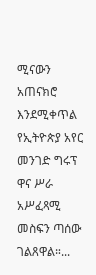ሚናውን አጠናክሮ እንደሚቀጥል የኢትዮጵያ አየር መንገድ ግሩፕ ዋና ሥራ አሥፈጻሚ መስፍን ጣሰው ገልጸዋል።...